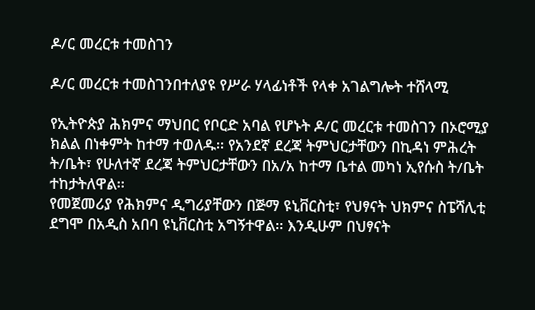ዶ/ር መረርቱ ተመስገን

ዶ/ር መረርቱ ተመስገንበተለያዩ የሥራ ሃላፊነቶች የላቀ አገልግሎት ተሸላሚ

የኢትዮጵያ ሕክምና ማህበር የቦርድ አባል የሆኑት ዶ/ር መረርቱ ተመስገን በኦሮሚያ ክልል በነቀምት ከተማ ተወለዱ፡፡ የአንደኛ ደረጃ ትምህርታቸውን በኪዳነ ምሕረት ት/ቤት፣ የሁለተኛ ደረጃ ትምህርታቸውን በአ/አ ከተማ ቤተል መካነ ኢየሱስ ት/ቤት ተከታትለዋል፡፡
የመጀመሪያ የሕክምና ዲግሪያቸውን በጅማ ዩኒቨርስቲ፣ የህፃናት ህክምና ስፔሻሊቲ ደግሞ በአዲስ አበባ ዩኒቨርስቲ አግኝተዋል፡፡ እንዲሁም በህፃናት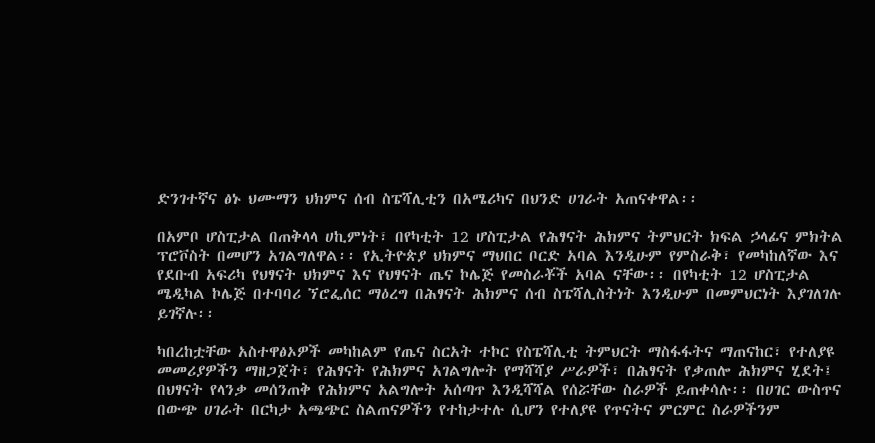ድንገተኛና ፅኑ ህሙማን ህክምና ሰብ ስፔሻሊቲን በአሜሪካና በህንድ ሀገራት አጠናቀዋል፡፡

በአምቦ ሆስፒታል በጠቅላላ ሀኪምነት፣ በየካቲት 12 ሆስፒታል የሕፃናት ሕክምና ትምህርት ክፍል ኃላፊና ምክትል ፕሮቮስት በመሆን አገልግለዋል፡፡ የኢትዮጵያ ህክምና ማህበር ቦርድ አባል እንዲሁም የምስራቅ፣ የመካከለኛው እና የደቡብ አፍሪካ የህፃናት ህክምና እና የህፃናት ጤና ኮሌጅ የመስራቾች አባል ናቸው፡፡ በየካቲት 12 ሆስፒታል ሜዲካል ኮሌጅ በተባባሪ ኘሮፌሰር ማዕረግ በሕፃናት ሕክምና ሰብ ስፔሻሊስትነት እንዲሁም በመምህርነት እያገለገሉ ይገኛሉ፡፡

ካበረከቷቸው አስተዋፅኦዎች መካከልም የጤና ስርአት ተኮር የስፔሻሊቲ ትምህርት ማስፋፋትና ማጠናከር፣ የተለያዩ መመሪያዎችን ማዘጋጀት፣ የሕፃናት የሕክምና አገልግሎት የማሻሻያ ሥራዎች፣ በሕፃናት የቃጠሎ ሕክምና ሂደት፤ በህፃናት የላንቃ መሰንጠቅ የሕክምና አልግሎት አሰጣጥ እንዲሻሻል የሰሯቸው ስራዎች ይጠቀሳሉ፡፡ በሀገር ውስጥና በውጭ ሀገራት በርካታ አጫጭር ስልጠናዎችን የተከታተሉ ሲሆን የተለያዩ የጥናትና ምርምር ስራዎችንም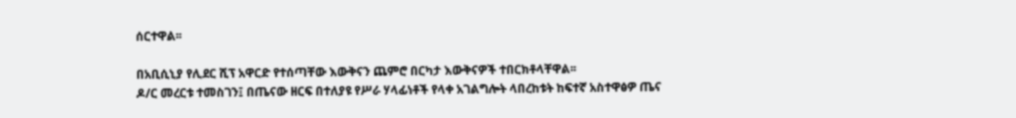ሰርተዋል፡፡

በአቢሲኒያ የሊደር ሺፕ አዋርድ የተሰጣቸው እውቅናን ጨምሮ በርካታ እውቅናዎች ተበርክቶላቸዋል፡፡
ዶ/ር መረርቱ ተመስገን፤ በጤናው ዘርፍ በተለያዩ የሥራ ሃላፊነቶች የላቀ አገልግሎት ላበረከቱት ከፍተኛ አስተዋፅዎ ጤና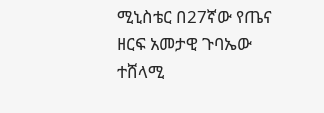ሚኒስቴር በ27ኛው የጤና ዘርፍ አመታዊ ጉባኤው ተሸላሚ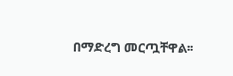በማድረግ መርጧቸዋል፡፡